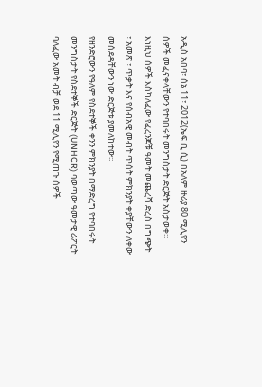አዲስ አበባ፣ ሰኔ 11፣ 2012(ኤፍ ቢ ሲ) በአለም ዙሪያ 80 ሚሊየን ሰዎች መፈናቀላቸውን የተባበሩት መንግስታት ድርጅት አስታወቀ፡፡
እነዚህ ሰዎች እስካለፈው የፈረንጆቹ ዓመት መጨረሻ ድረስ በግጭት ፣ አመጽ ፣ ጥቃት እና የሰብአዊ መብት ጥሰት ምክንያት ቀያቸውን ለቀው መሰደዳቸውን ነው ድርጅቱ ያመለከተው፡፡
የዘንድሮውን የዓለም የስደተኞች ቀንን ምክንያት በማድረግ የተባበሩት መንግስታት የስደተኞች ድርጅት (UNHCR) ባወጣው ዓመታዊ ሪፖርት ባለፈው አመት ብቻ ወደ 11 ሚሊየን የሚጠጉ ሰዎች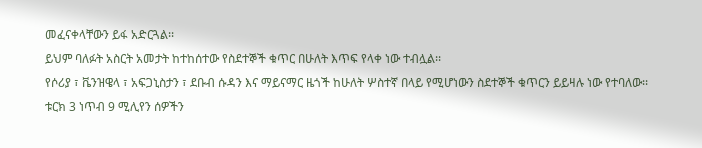መፈናቀላቸውን ይፋ አድርጓል፡፡
ይህም ባለፉት አስርት አመታት ከተከሰተው የስደተኞች ቁጥር በሁለት እጥፍ የላቀ ነው ተብሏል፡፡
የሶሪያ ፣ ቬንዝዌላ ፣ አፍጋኒስታን ፣ ደቡብ ሱዳን እና ማይናማር ዜጎች ከሁለት ሦስተኛ በላይ የሚሆነውን ስደተኞች ቁጥርን ይይዛሉ ነው የተባለው፡፡
ቱርክ 3 ነጥብ 9 ሚሊየን ሰዎችን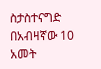ስታስተናግድ በአብዛኛው 10 አመት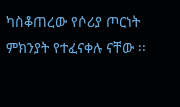ካስቆጠረው የሶሪያ ጦርነት ምክንያት የተፈናቀሉ ናቸው ፡፡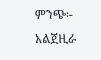ምንጭ፡- አልጀዚራ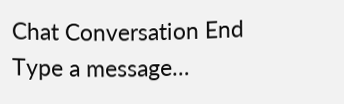Chat Conversation End
Type a message…